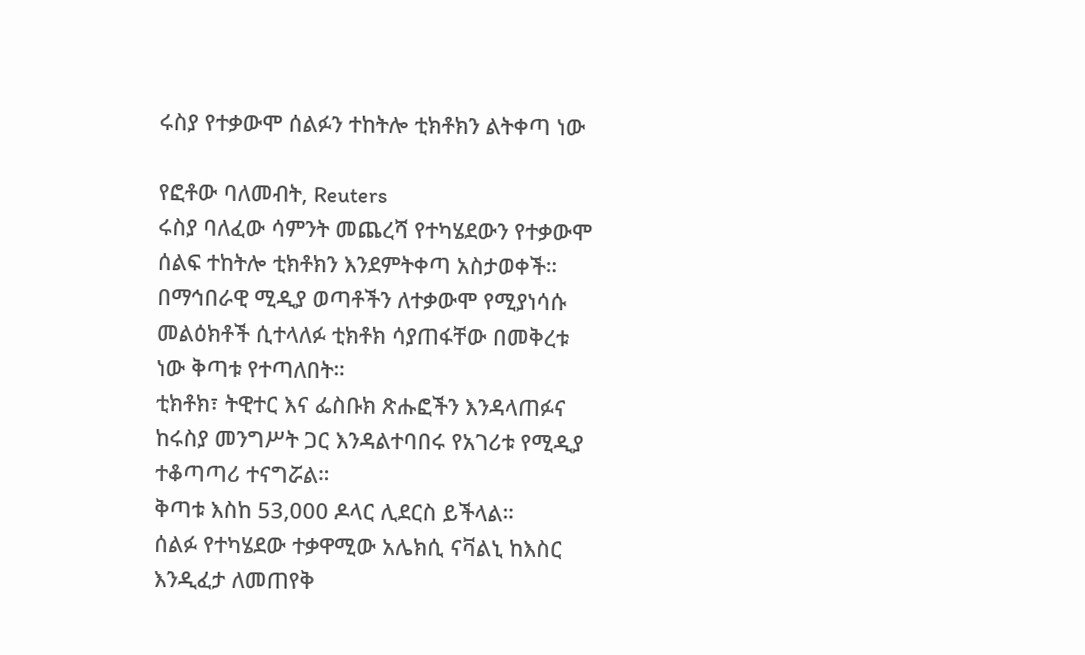ሩስያ የተቃውሞ ሰልፉን ተከትሎ ቲክቶክን ልትቀጣ ነው

የፎቶው ባለመብት, Reuters
ሩስያ ባለፈው ሳምንት መጨረሻ የተካሄደውን የተቃውሞ ሰልፍ ተከትሎ ቲክቶክን እንደምትቀጣ አስታወቀች።
በማኅበራዊ ሚዲያ ወጣቶችን ለተቃውሞ የሚያነሳሱ መልዕክቶች ሲተላለፉ ቲክቶክ ሳያጠፋቸው በመቅረቱ ነው ቅጣቱ የተጣለበት።
ቲክቶክ፣ ትዊተር እና ፌስቡክ ጽሑፎችን እንዳላጠፉና ከሩስያ መንግሥት ጋር እንዳልተባበሩ የአገሪቱ የሚዲያ ተቆጣጣሪ ተናግሯል።
ቅጣቱ እስከ 53,000 ዶላር ሊደርስ ይችላል።
ሰልፉ የተካሄደው ተቃዋሚው አሌክሲ ናቫልኒ ከእስር እንዲፈታ ለመጠየቅ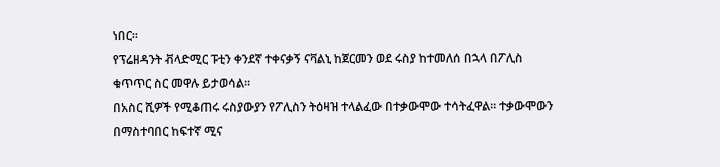ነበር።
የፕሬዘዳንት ቭላድሚር ፑቲን ቀንደኛ ተቀናቃኝ ናቫልኒ ከጀርመን ወደ ሩስያ ከተመለሰ በኋላ በፖሊስ ቁጥጥር ስር መዋሉ ይታወሳል።
በአስር ሺዎች የሚቆጠሩ ሩስያውያን የፖሊስን ትዕዛዝ ተላልፈው በተቃውሞው ተሳትፈዋል። ተቃውሞውን በማስተባበር ከፍተኛ ሚና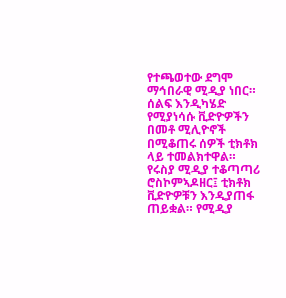የተጫወተው ደግሞ ማኅበራዊ ሚዲያ ነበር።
ሰልፍ እንዲካሄድ የሚያነሳሱ ቪድዮዎችን በመቶ ሚሊዮኖች በሚቆጠሩ ሰዎች ቲክቶክ ላይ ተመልክተዋል።
የሩስያ ሚዲያ ተቆጣጣሪ ሮስኮምኣዶዘር፤ ቲክቶክ ቪድዮዎቹን እንዲያጠፋ ጠይቋል። የሚዲያ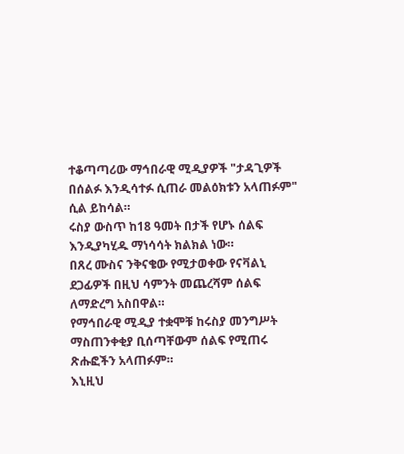ተቆጣጣሪው ማኅበራዊ ሚዲያዎች "ታዳጊዎች በሰልፉ እንዲሳተፉ ሲጠራ መልዕክቱን አላጠፉም" ሲል ይከሳል።
ሩስያ ውስጥ ከ18 ዓመት በታች የሆኑ ሰልፍ እንዲያካሂዱ ማነሳሳት ክልክል ነው።
በጸረ ሙስና ንቅናቄው የሚታወቀው የናቫልኒ ደጋፊዎች በዚህ ሳምንት መጨረሻም ሰልፍ ለማድረግ አስበዋል።
የማኅበራዊ ሚዲያ ተቋሞቹ ከሩስያ መንግሥት ማስጠንቀቂያ ቢሰጣቸውም ሰልፍ የሚጠሩ ጽሑፎችን አላጠፉም።
እኒዚህ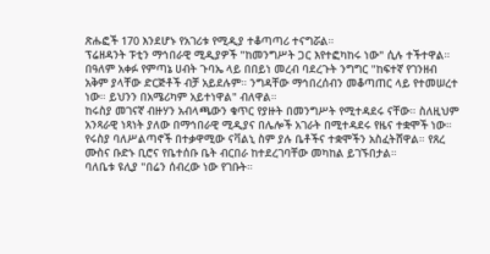ጽሑፎች 170 እንደሆኑ የአገሪቱ የሚዲያ ተቆጣጣሪ ተናግሯል።
ፕሬዘዳንት ፑቲን ማኅበራዊ ሚዲያዎች "ከመንግሥት ጋር እየተፎካከሩ ነው" ሲሉ ተችተዋል።
በዓለም አቀፉ የምጣኔ ሀብት ጉባኤ ላይ በበይነ መረብ ባደረጉት ንግግር "ከፍተኛ የገንዘብ አቅም ያላቸው ድርጅቶች ብቻ አይደሉም። ንግዳቸው ማኅበረሰብን መቆጣጠር ላይ የተመሠረተ ነው። ይህንን በአሜሪካም አይተነዋል" ብለዋል።
ከሩስያ መገናኛ ብዙሃን አብላጫውን ቁጥር የያዙት በመንግሥት የሚተዳደሩ ናቸው። ስለዚህም አንጻራዊ ነጻነት ያለው በማኅበራዊ ሚዲያና በሌሎች አገራት በሚተዳደሩ የዜና ተቋሞች ነው።
የሩስያ ባለሥልጣኖች በተቃዋሚው ናቫልኒ ስም ያሉ ቤቶችና ተቋሞችን አስፈትሸዋል። የጸረ ሙስና ቡድኑ ቢሮና የቤተሰቡ ቤት ብርበራ ከተደረገባቸው መካከል ይገኙበታል።
ባለቤቱ ዩሊያ "በሬን ሰብረው ነው የገቡት።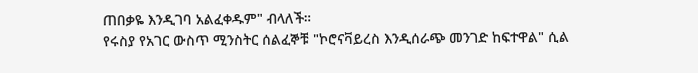ጠበቃዬ እንዲገባ አልፈቀዱም" ብላለች።
የሩስያ የአገር ውስጥ ሚንስትር ሰልፈኞቹ "ኮሮናቫይረስ እንዲሰራጭ መንገድ ከፍተዋል" ሲል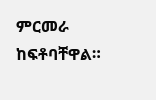ምርመራ ከፍቶባቸዋል።